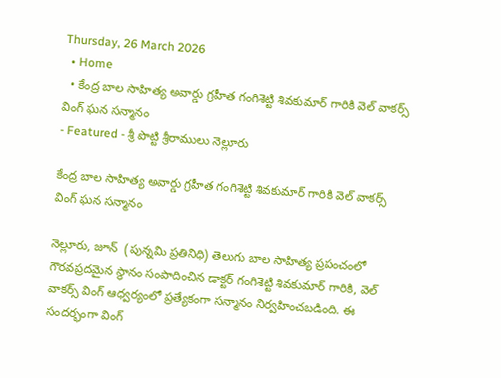Thursday, 26 March 2026
  • Home
  • కేంద్ర బాల సాహిత్య అవార్డు గ్రహీత గంగిశెట్టి శివకుమార్ గారికి వెల్ వాకర్స్ వింగ్ ఘన సన్మానం
- Featured - శ్రీ పొట్టి శ్రీరాములు నెల్లూరు

కేంద్ర బాల సాహిత్య అవార్డు గ్రహీత గంగిశెట్టి శివకుమార్ గారికి వెల్ వాకర్స్ వింగ్ ఘన సన్మానం

నెల్లూరు, జూన్  (పున్నమి ప్రతినిధి) తెలుగు బాల సాహిత్య ప్రపంచంలో గౌరవప్రదమైన స్థానం సంపాదించిన డాక్టర్ గంగిశెట్టి శివకుమార్ గారికి, వెల్ వాకర్స్ వింగ్ ఆధ్వర్యంలో ప్రత్యేకంగా సన్మానం నిర్వహించబడింది. ఈ సందర్భంగా వింగ్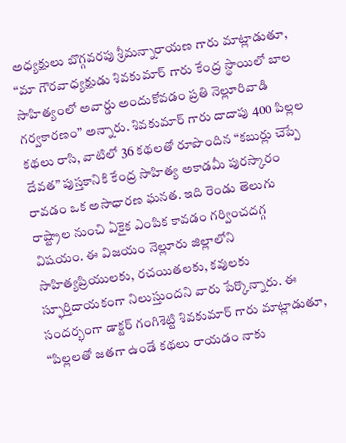అధ్యక్షులు బొగ్గవరపు శ్రీమన్నారాయణ గారు మాట్లాడుతూ, “మా గౌరవాధ్యక్షుడు శివకుమార్ గారు కేంద్ర స్థాయిలో బాల సాహిత్యంలో అవార్డు అందుకోవడం ప్రతి నెల్లూరివాడి గర్వకారణం” అన్నారు. శివకుమార్ గారు దాదాపు 400 పిల్లల కథలు రాసి, వాటిలో 36 కథలతో రూపొందిన “కబుర్లు చెప్పే దేవత” పుస్తకానికి కేంద్ర సాహిత్య అకాడమీ పురస్కారం రావడం ఒక అసాధారణ ఘనత. ఇది రెండు తెలుగు రాష్ట్రాల నుంచి ఏకైక ఎంపిక కావడం గర్వించదగ్గ విషయం. ఈ విజయం నెల్లూరు జిల్లాలోని సాహిత్యప్రియులకు, రచయితలకు, కవులకు స్ఫూర్తిదాయకంగా నిలుస్తుందని వారు పేర్కొన్నారు. ఈ సందర్భంగా డాక్టర్ గంగిశెట్టి శివకుమార్ గారు మాట్లాడుతూ, “పిల్లలతో జతగా ఉండే కథలు రాయడం నాకు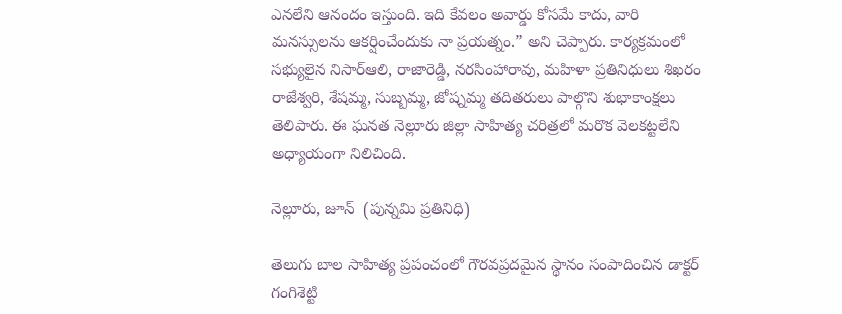ఎనలేని ఆనందం ఇస్తుంది. ఇది కేవలం అవార్డు కోసమే కాదు, వారి మనస్సులను ఆకర్షించేందుకు నా ప్రయత్నం.” అని చెప్పారు. కార్యక్రమంలో సభ్యులైన నిసార్ఆలి, రాజారెడ్డి, నరసింహారావు, మహిళా ప్రతినిధులు శిఖరం రాజేశ్వరి, శేషమ్మ, సుబ్బమ్మ, జోష్నమ్మ తదితరులు పాల్గొని శుభాకాంక్షలు తెలిపారు. ఈ ఘనత నెల్లూరు జిల్లా సాహిత్య చరిత్రలో మరొక వెలకట్టలేని అధ్యాయంగా నిలిచింది.

నెల్లూరు, జూన్  (పున్నమి ప్రతినిధి)

తెలుగు బాల సాహిత్య ప్రపంచంలో గౌరవప్రదమైన స్థానం సంపాదించిన డాక్టర్ గంగిశెట్టి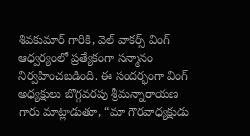శివకుమార్ గారికి, వెల్ వాకర్స్ వింగ్ ఆధ్వర్యంలో ప్రత్యేకంగా సన్మానం నిర్వహించబడింది. ఈ సందర్భంగా వింగ్ అధ్యక్షులు బొగ్గవరపు శ్రీమన్నారాయణ గారు మాట్లాడుతూ, “మా గౌరవాధ్యక్షుడు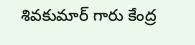శివకుమార్ గారు కేంద్ర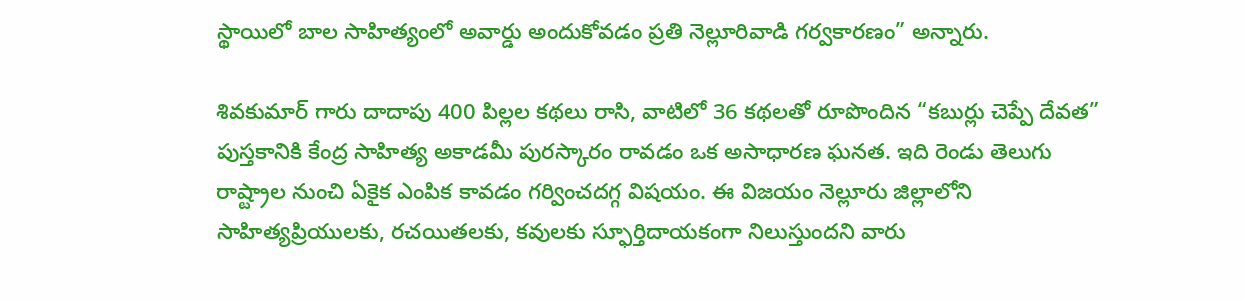స్థాయిలో బాల సాహిత్యంలో అవార్డు అందుకోవడం ప్రతి నెల్లూరివాడి గర్వకారణం” అన్నారు.

శివకుమార్ గారు దాదాపు 400 పిల్లల కథలు రాసి, వాటిలో 36 కథలతో రూపొందిన “కబుర్లు చెప్పే దేవత” పుస్తకానికి కేంద్ర సాహిత్య అకాడమీ పురస్కారం రావడం ఒక అసాధారణ ఘనత. ఇది రెండు తెలుగు రాష్ట్రాల నుంచి ఏకైక ఎంపిక కావడం గర్వించదగ్గ విషయం. ఈ విజయం నెల్లూరు జిల్లాలోని సాహిత్యప్రియులకు, రచయితలకు, కవులకు స్ఫూర్తిదాయకంగా నిలుస్తుందని వారు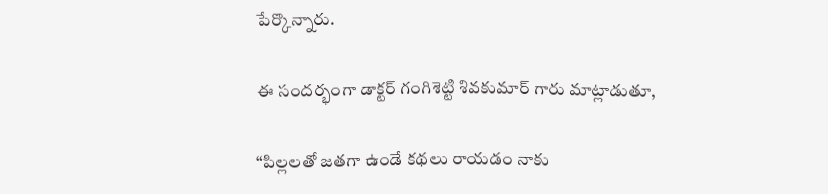పేర్కొన్నారు.

ఈ సందర్భంగా డాక్టర్ గంగిశెట్టి శివకుమార్ గారు మాట్లాడుతూ,

“పిల్లలతో జతగా ఉండే కథలు రాయడం నాకు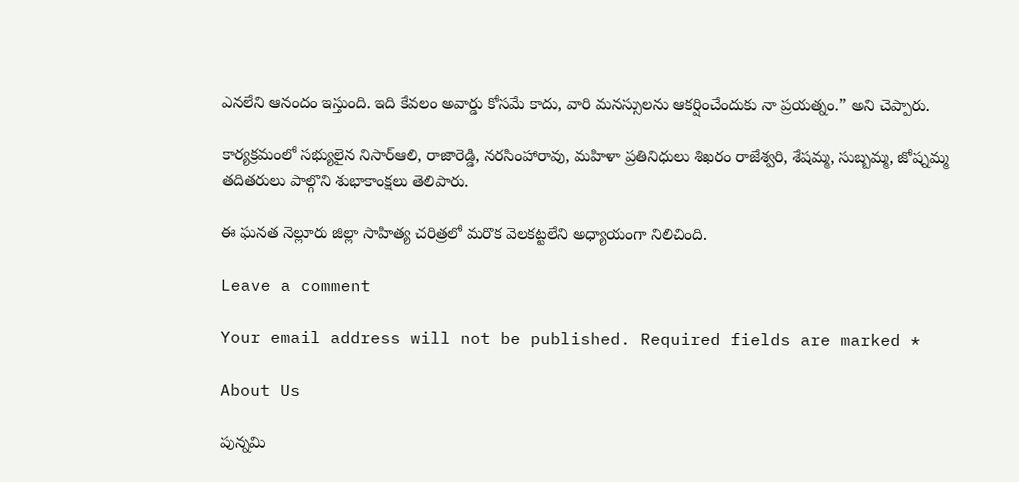ఎనలేని ఆనందం ఇస్తుంది. ఇది కేవలం అవార్డు కోసమే కాదు, వారి మనస్సులను ఆకర్షించేందుకు నా ప్రయత్నం.” అని చెప్పారు.

కార్యక్రమంలో సభ్యులైన నిసార్ఆలి, రాజారెడ్డి, నరసింహారావు, మహిళా ప్రతినిధులు శిఖరం రాజేశ్వరి, శేషమ్మ, సుబ్బమ్మ, జోష్నమ్మ తదితరులు పాల్గొని శుభాకాంక్షలు తెలిపారు.

ఈ ఘనత నెల్లూరు జిల్లా సాహిత్య చరిత్రలో మరొక వెలకట్టలేని అధ్యాయంగా నిలిచింది.

Leave a comment

Your email address will not be published. Required fields are marked *

About Us

పున్నమి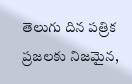తెలుగు దిన పత్రిక ప్రజలకు నిజమైన,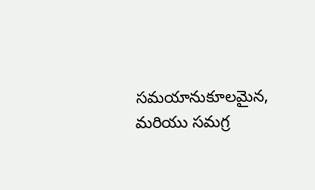సమయానుకూలమైన, మరియు సమగ్ర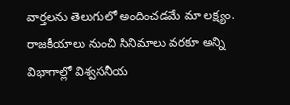వార్తలను తెలుగులో అందించడమే మా లక్ష్యం.
రాజకీయాలు నుంచి సినిమాలు వరకూ అన్ని విభాగాల్లో విశ్వసనీయ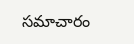సమాచారం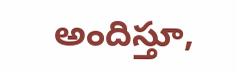అందిస్తూ,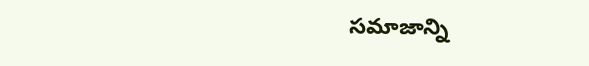సమాజాన్ని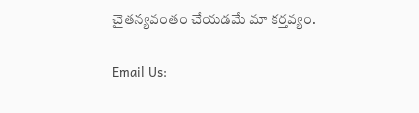చైతన్యవంతం చేయడమే మా కర్తవ్యం.

Email Us: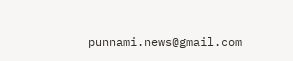punnami.news@gmail.com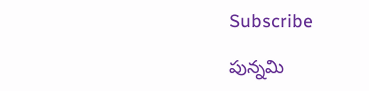Subscribe

పున్నమి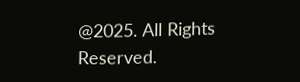@2025. All Rights Reserved.